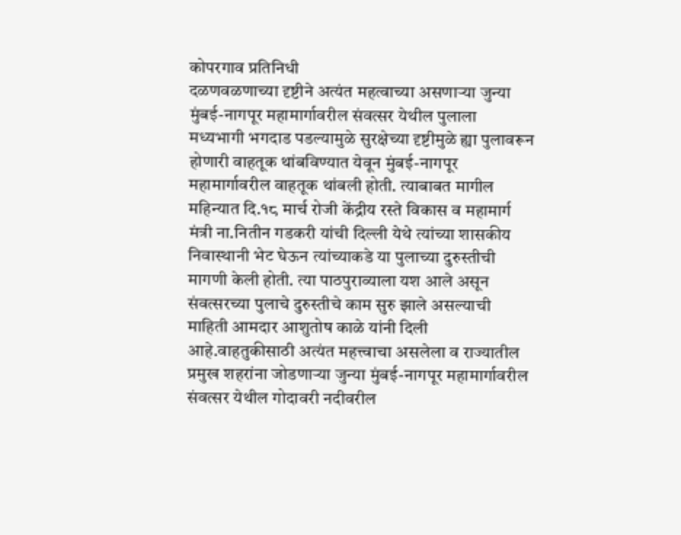कोपरगाव प्रतिनिधी
दळणवळणाच्या दृष्टीने अत्यंत महत्वाच्या असणाऱ्या जुन्या मुंबई-नागपूर महामार्गावरील संवत्सर येथील पुलाला मध्यभागी भगदाड पडल्यामुळे सुरक्षेच्या दृष्टीमुळे ह्या पुलावरून होणारी वाहतूक थांबविण्यात येवून मुंबई-नागपूर महामार्गावरील वाहतूक थांबली होती. त्याबाबत मागील महिन्यात दि.१८ मार्च रोजी केंद्रीय रस्ते विकास व महामार्ग मंत्री ना.नितीन गडकरी यांची दिल्ली येथे त्यांच्या शासकीय निवास्थानी भेट घेऊन त्यांच्याकडे या पुलाच्या दुरुस्तीची मागणी केली होती. त्या पाठपुराव्याला यश आले असून संवत्सरच्या पुलाचे दुरुस्तीचे काम सुरु झाले असल्याची माहिती आमदार आशुतोष काळे यांनी दिली आहे.वाहतुकीसाठी अत्यंत महत्त्वाचा असलेला व राज्यातील प्रमुख शहरांना जोडणाऱ्या जुन्या मुंबई-नागपूर महामार्गावरील संवत्सर येथील गोदावरी नदीवरील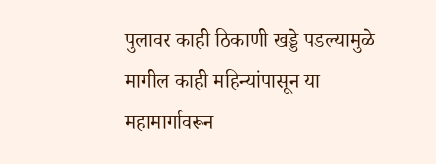पुलावर काही ठिकाणी खड्डे पडल्यामुळे मागील काही महिन्यांपासून या महामार्गावरून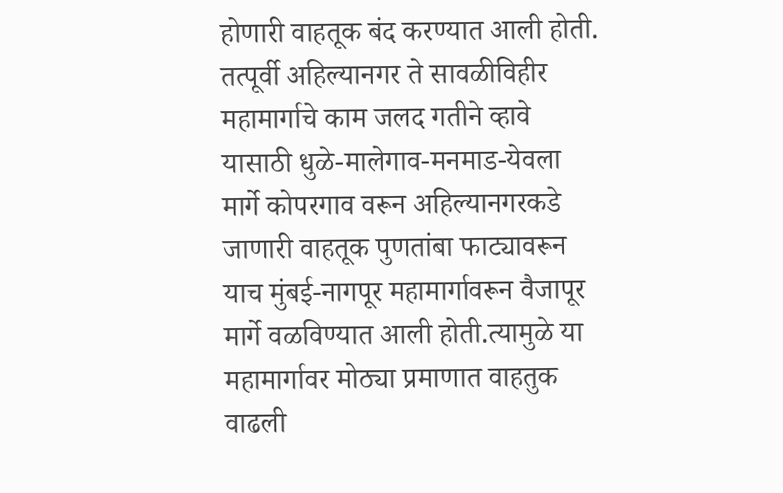होणारी वाहतूक बंद करण्यात आली होती. तत्पूर्वी अहिल्यानगर ते सावळीविहीर महामार्गाचे काम जलद गतीने व्हावे यासाठी धुळे-मालेगाव-मनमाड-येवला मार्गे कोपरगाव वरून अहिल्यानगरकडे जाणारी वाहतूक पुणतांबा फाट्यावरून याच मुंबई-नागपूर महामार्गावरून वैजापूर मार्गे वळविण्यात आली होती.त्यामुळे या महामार्गावर मोठ्या प्रमाणात वाहतुक वाढली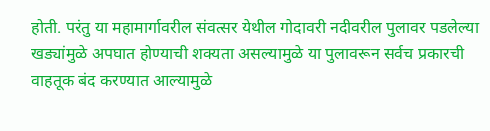होती. परंतु या महामार्गावरील संवत्सर येथील गोदावरी नदीवरील पुलावर पडलेल्या खड्यांमुळे अपघात होण्याची शक्यता असल्यामुळे या पुलावरून सर्वच प्रकारची वाहतूक बंद करण्यात आल्यामुळे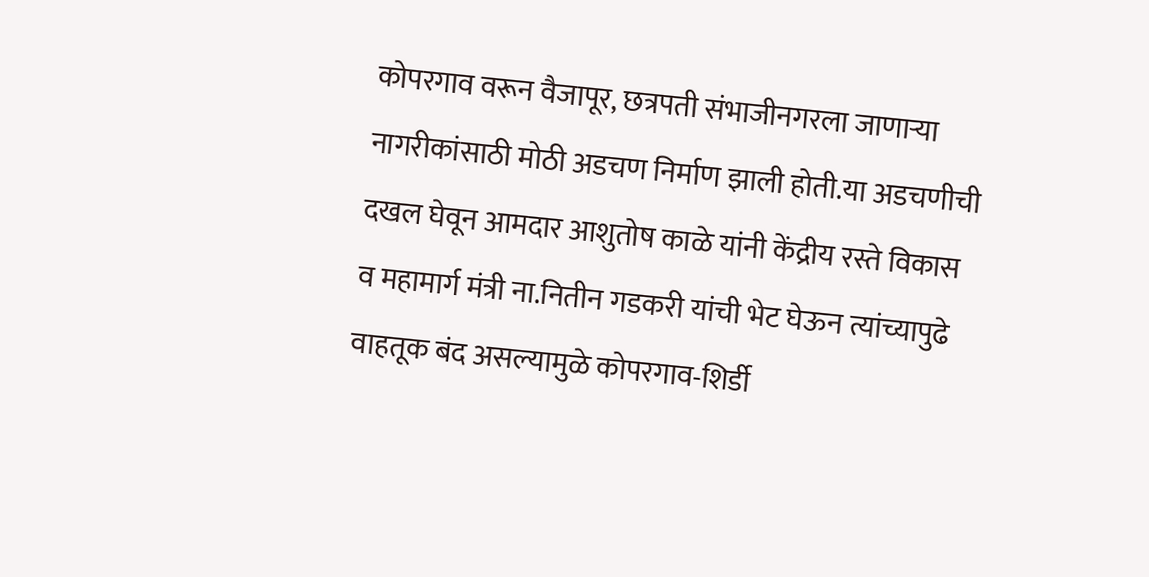कोपरगाव वरून वैजापूर, छत्रपती संभाजीनगरला जाणाऱ्या नागरीकांसाठी मोठी अडचण निर्माण झाली होती.या अडचणीची दखल घेवून आमदार आशुतोष काळे यांनी केंद्रीय रस्ते विकास व महामार्ग मंत्री ना.नितीन गडकरी यांची भेट घेऊन त्यांच्यापुढे वाहतूक बंद असल्यामुळे कोपरगाव-शिर्डी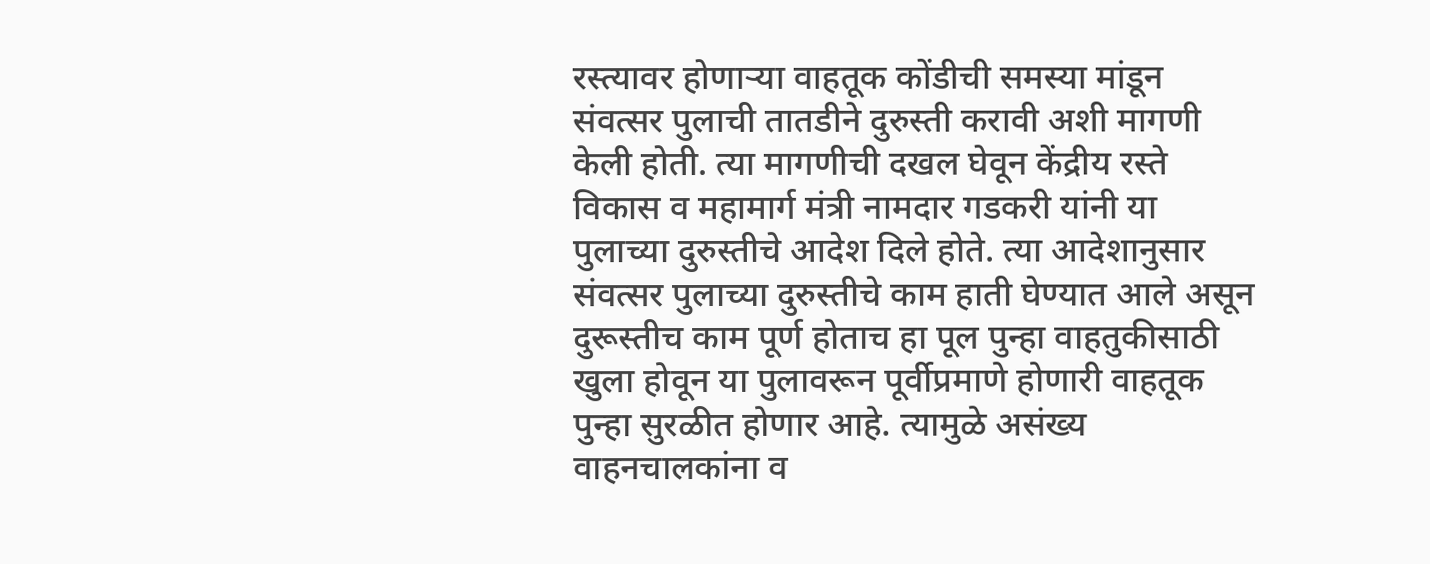रस्त्यावर होणाऱ्या वाहतूक कोंडीची समस्या मांडून संवत्सर पुलाची तातडीने दुरुस्ती करावी अशी मागणी केली होती. त्या मागणीची दखल घेवून केंद्रीय रस्ते विकास व महामार्ग मंत्री नामदार गडकरी यांनी या पुलाच्या दुरुस्तीचे आदेश दिले होते. त्या आदेशानुसार संवत्सर पुलाच्या दुरुस्तीचे काम हाती घेण्यात आले असून दुरूस्तीच काम पूर्ण होताच हा पूल पुन्हा वाहतुकीसाठी खुला होवून या पुलावरून पूर्वीप्रमाणे होणारी वाहतूक पुन्हा सुरळीत होणार आहे. त्यामुळे असंख्य वाहनचालकांना व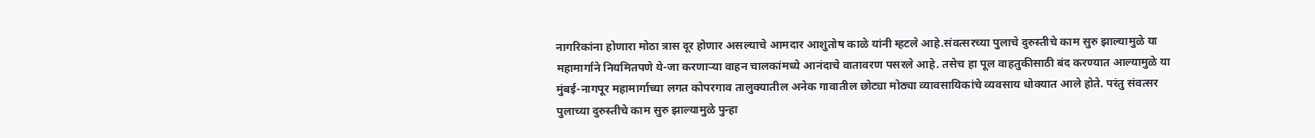नागरिकांना होणारा मोठा त्रास दूर होणार असल्याचे आमदार आशुतोष काळे यांनी म्हटले आहे.संवत्सरच्या पुलाचे दुरुस्तीचे काम सुरु झाल्यामुळे या महामार्गाने नियमितपणे ये-जा करणाऱ्या वाहन चालकांमध्ये आनंदाचे वातावरण पसरले आहे. तसेच हा पूल वाहतुकीसाठी बंद करण्यात आल्यामुळे या मुंबई-नागपूर महामार्गाच्या लगत कोपरगाव तालुक्यातील अनेक गावातील छोट्या मोठ्या व्यावसायिकांचे व्यवसाय धोक्यात आले होते. परंतु संवत्सर पुलाच्या दुरुस्तीचे काम सुरु झाल्यामुळे पुन्हा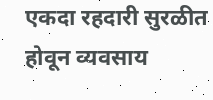एकदा रहदारी सुरळीत होवून व्यवसाय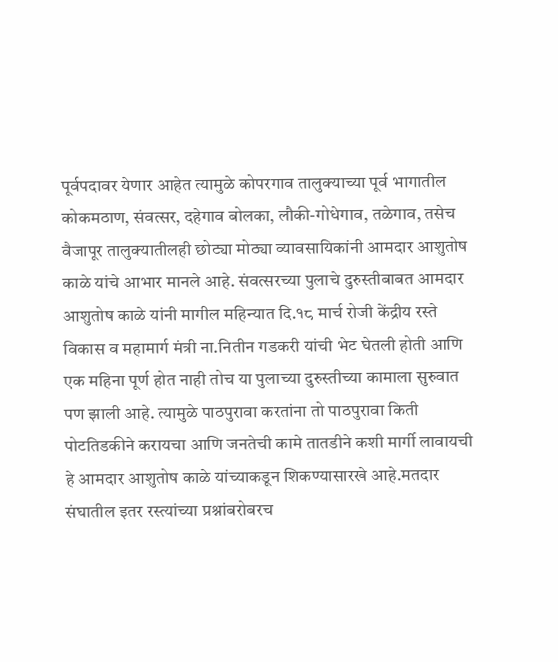पूर्वपदावर येणार आहेत त्यामुळे कोपरगाव तालुक्याच्या पूर्व भागातील कोकमठाण, संवत्सर, दहेगाव बोलका, लौकी-गोधेगाव, तळेगाव, तसेच वैजापूर तालुक्यातीलही छोट्या मोठ्या व्यावसायिकांनी आमदार आशुतोष काळे यांचे आभार मानले आहे. संवत्सरच्या पुलाचे दुरुस्तीबाबत आमदार आशुतोष काळे यांनी मागील महिन्यात दि.१८ मार्च रोजी केंद्रीय रस्ते विकास व महामार्ग मंत्री ना.नितीन गडकरी यांची भेट घेतली होती आणि एक महिना पूर्ण होत नाही तोच या पुलाच्या दुरुस्तीच्या कामाला सुरुवात पण झाली आहे. त्यामुळे पाठपुरावा करतांना तो पाठपुरावा किती पोटतिडकीने करायचा आणि जनतेची कामे तातडीने कशी मार्गी लावायची हे आमदार आशुतोष काळे यांच्याकडून शिकण्यासारखे आहे.मतदार संघातील इतर रस्त्यांच्या प्रश्नांबरोबरच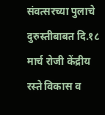संवत्सरच्या पुलाचे दुरुस्तीबाबत दि.१८ मार्च रोजी केंद्रीय रस्ते विकास व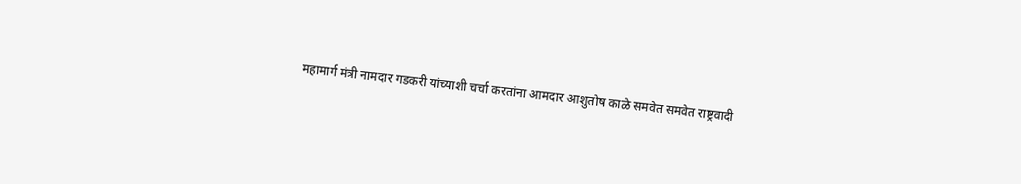महामार्ग मंत्री नामदार गडकरी यांच्याशी चर्चा करतांना आमदार आशुतोष काळे समवेत समवेत राष्ट्रवादी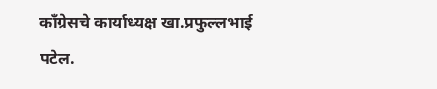काँग्रेसचे कार्याध्यक्ष खा.प्रफुल्लभाई पटेल.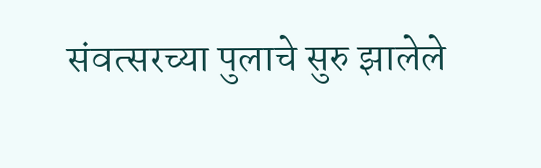संवत्सरच्या पुलाचे सुरु झालेले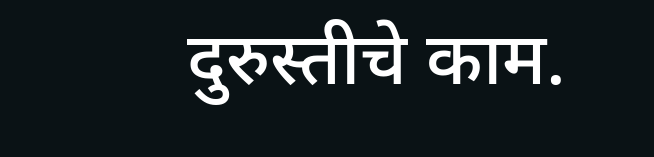दुरुस्तीचे काम.